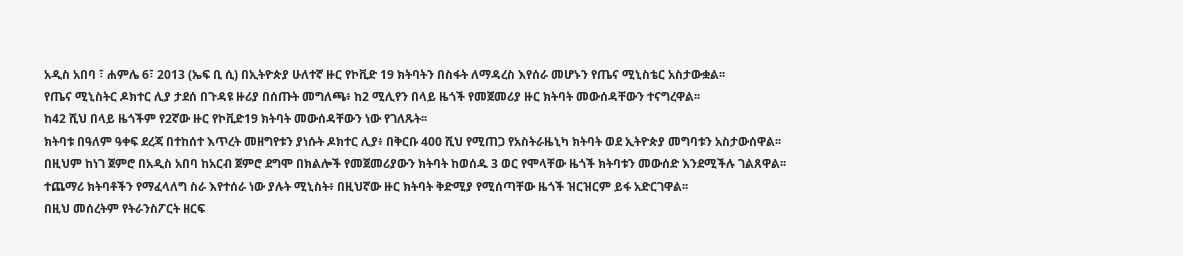አዲስ አበባ ፣ ሐምሌ 6፣ 2013 (ኤፍ ቢ ሲ) በኢትዮጵያ ሁለተኛ ዙር የኮቪድ 19 ክትባትን በስፋት ለማዳረስ እየሰራ መሆኑን የጤና ሚኒስቴር አስታውቋል፡፡
የጤና ሚኒስትር ዶክተር ሊያ ታደሰ በጉዳዩ ዙሪያ በሰጡት መግለጫ፥ ከ2 ሚሊየን በላይ ዜጎች የመጀመሪያ ዙር ክትባት መውሰዳቸውን ተናግረዋል፡፡
ከ42 ሺህ በላይ ዜጎችም የ2ኛው ዙር የኮቪድ19 ክትባት መውሰዳቸውን ነው የገለጹት፡፡
ክትባቱ በዓለም ዓቀፍ ደረጃ በተከሰተ እጥረት መዘግየቱን ያነሱት ዶክተር ሊያ፥ በቅርቡ 400 ሺህ የሚጠጋ የአስትራዜኒካ ክትባት ወደ ኢትዮጵያ መግባቱን አስታውሰዋል፡፡
በዚህም ከነገ ጀምሮ በአዲስ አበባ ከአርብ ጀምሮ ደግሞ በክልሎች የመጀመሪያውን ክትባት ከወሰዱ 3 ወር የሞላቸው ዜጎች ክትባቱን መውሰድ እንደሚችሉ ገልጸዋል፡፡
ተጨማሪ ክትባቶችን የማፈላለግ ስራ እየተሰራ ነው ያሉት ሚኒስት፥ በዚህኛው ዙር ክትባት ቅድሚያ የሚሰጣቸው ዜጎች ዝርዝርም ይፋ አድርገዋል፡፡
በዚህ መሰረትም የትራንስፖርት ዘርፍ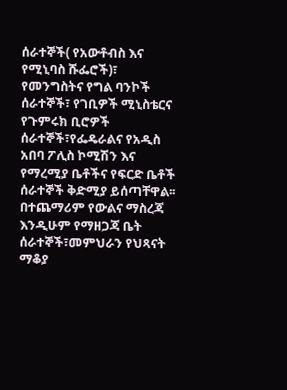ሰራተኞች( የአውቶብስ እና የሚኒባስ ሹፌሮች)፣ የመንግስትና የግል ባንኮች ሰራተኞች፣ የገቢዎች ሚኒስቴርና የጉምሩክ ቢሮዎች ሰራተኞች፣የፌዴራልና የአዲስ አበባ ፖሊስ ኮሚሽን እና የማረሚያ ቤቶችና የፍርድ ቤቶች ሰራተኞች ቅድሚያ ይሰጣቸዋል፡፡
በተጨማሪም የውልና ማስረጃ እንዲሁም የማዘጋጃ ቤት ሰራተኞች፣መምህራን የህጻናት ማቆያ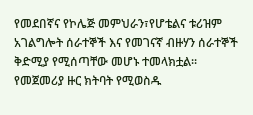የመደበኛና የኮሌጅ መምህራን፣የሆቴልና ቱሪዝም አገልግሎት ሰራተኞች እና የመገናኛ ብዙሃን ሰራተኞች ቅድሚያ የሚሰጣቸው መሆኑ ተመላክቷል፡፡
የመጀመሪያ ዙር ክትባት የሚወስዱ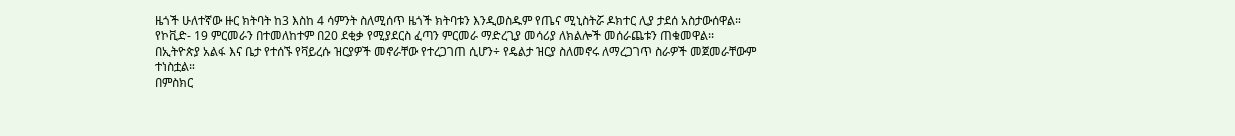ዜጎች ሁለተኛው ዙር ክትባት ከ3 እስከ 4 ሳምንት ስለሚሰጥ ዜጎች ክትባቱን እንዲወስዱም የጤና ሚኒስትሯ ዶክተር ሊያ ታደሰ አስታውሰዋል።
የኮቪድ- 19 ምርመራን በተመለከተም በ20 ደቂቃ የሚያደርስ ፈጣን ምርመራ ማድረጊያ መሳሪያ ለክልሎች መሰራጨቱን ጠቁመዋል፡፡
በኢትዮጵያ አልፋ እና ቤታ የተሰኙ የቫይረሱ ዝርያዎች መኖራቸው የተረጋገጠ ሲሆን÷ የዴልታ ዝርያ ስለመኖሩ ለማረጋገጥ ስራዎች መጀመራቸውም ተነስቷል።
በምስክር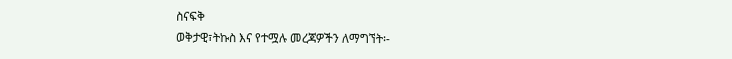ስናፍቅ
ወቅታዊ፣ትኩስ እና የተሟሉ መረጃዎችን ለማግኘት፡-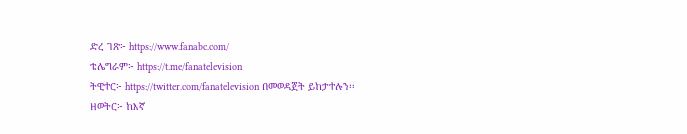ድረ ገጽ፦ https://www.fanabc.com/
ቴሌግራም፦ https://t.me/fanatelevision
ትዊተር፦ https://twitter.com/fanatelevision በመወዳጀት ይከታተሉን፡፡
ዘወትር፦ ከእኛ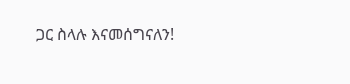ጋር ስላሉ እናመሰግናለን!